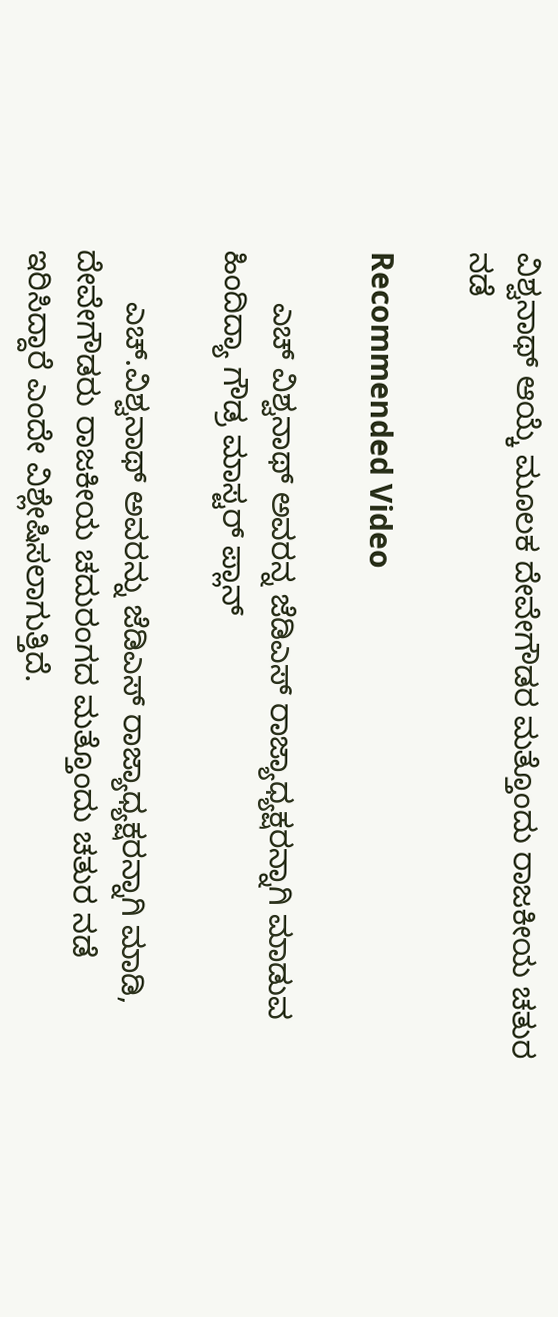ವಿಶ್ವನಾಥ್ ಆಯ್ಕೆ ಮೂಲಕ ದೇವೇಗೌಡರ ಮತ್ತೊಂದು ರಾಜಕೀಯ ಚತುರ ನಡೆ

Recommended Video

      ಎಚ್ ವಿಶ್ವನಾಥ್ ಅವರನ್ನ ಜೆಡಿಎಸ್ ರಾಜ್ಯಾಧ್ಯಕ್ಷರನ್ನಾಗಿ ಮಾಡುವ ಹಿಂದಿದ್ಯಾ ಗೌಡ್ರ ಮಾಸ್ಟರ್ ಪ್ಲಾನ್

      ಎಚ್.ವಿಶ್ವನಾಥ್ ಅವರನ್ನು ಜೆಡಿಎಸ್ ರಾಜ್ಯಾಧ್ಯಕ್ಷರನ್ನಾಗಿ ಮಾಡಿ, ದೇವೇಗೌಡರು ರಾಜಕೀಯ ಚದುರಂಗದ ಮತ್ತೊಂದು ಚತುರ ನಡೆ ಇರಿಸಿದ್ದಾರೆ ಎಂದೇ ವಿಶ್ಲೇಷಿಸಲಾಗುತ್ತಿದೆ.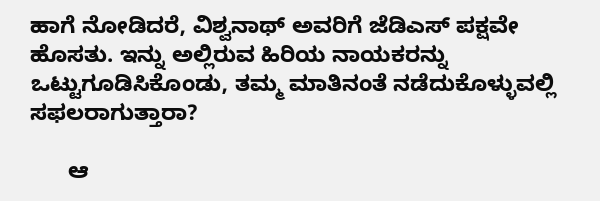ಹಾಗೆ ನೋಡಿದರೆ, ವಿಶ್ವನಾಥ್ ಅವರಿಗೆ ಜೆಡಿಎಸ್ ಪಕ್ಷವೇ ಹೊಸತು. ಇನ್ನು ಅಲ್ಲಿರುವ ಹಿರಿಯ ನಾಯಕರನ್ನು ಒಟ್ಟುಗೂಡಿಸಿಕೊಂಡು, ತಮ್ಮ ಮಾತಿನಂತೆ ನಡೆದುಕೊಳ್ಳುವಲ್ಲಿ ಸಫಲರಾಗುತ್ತಾರಾ?

      ಆ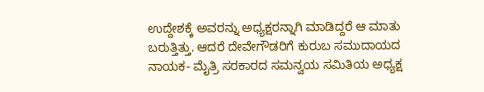ಉದ್ದೇಶಕ್ಕೆ ಅವರನ್ನು ಅಧ್ಯಕ್ಷರನ್ನಾಗಿ ಮಾಡಿದ್ದರೆ ಆ ಮಾತು ಬರುತ್ತಿತ್ತು. ಆದರೆ ದೇವೇಗೌಡರಿಗೆ ಕುರುಬ ಸಮುದಾಯದ ನಾಯಕ- ಮೈತ್ರಿ ಸರಕಾರದ ಸಮನ್ವಯ ಸಮಿತಿಯ ಅಧ್ಯಕ್ಷ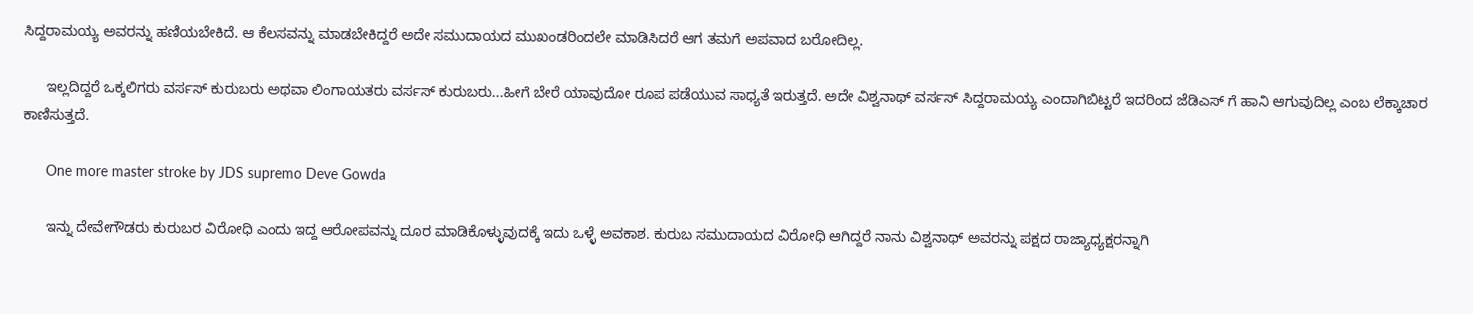ಸಿದ್ದರಾಮಯ್ಯ ಅವರನ್ನು ಹಣಿಯಬೇಕಿದೆ. ಆ ಕೆಲಸವನ್ನು ಮಾಡಬೇಕಿದ್ದರೆ ಅದೇ ಸಮುದಾಯದ ಮುಖಂಡರಿಂದಲೇ ಮಾಡಿಸಿದರೆ ಆಗ ತಮಗೆ ಅಪವಾದ ಬರೋದಿಲ್ಲ.

      ಇಲ್ಲದಿದ್ದರೆ ಒಕ್ಕಲಿಗರು ವರ್ಸಸ್ ಕುರುಬರು ಅಥವಾ ಲಿಂಗಾಯತರು ವರ್ಸಸ್ ಕುರುಬರು...ಹೀಗೆ ಬೇರೆ ಯಾವುದೋ ರೂಪ ಪಡೆಯುವ ಸಾಧ್ಯತೆ ಇರುತ್ತದೆ. ಅದೇ ವಿಶ್ವನಾಥ್ ವರ್ಸಸ್ ಸಿದ್ದರಾಮಯ್ಯ ಎಂದಾಗಿಬಿಟ್ಟರೆ ಇದರಿಂದ ಜೆಡಿಎಸ್ ಗೆ ಹಾನಿ ಆಗುವುದಿಲ್ಲ ಎಂಬ ಲೆಕ್ಕಾಚಾರ ಕಾಣಿಸುತ್ತದೆ.

      One more master stroke by JDS supremo Deve Gowda

      ಇನ್ನು ದೇವೇಗೌಡರು ಕುರುಬರ ವಿರೋಧಿ ಎಂದು ಇದ್ದ ಆರೋಪವನ್ನು ದೂರ ಮಾಡಿಕೊಳ್ಳುವುದಕ್ಕೆ ಇದು ಒಳ್ಳೆ ಅವಕಾಶ. ಕುರುಬ ಸಮುದಾಯದ ವಿರೋಧಿ ಆಗಿದ್ದರೆ ನಾನು ವಿಶ್ವನಾಥ್ ಅವರನ್ನು ಪಕ್ಷದ ರಾಜ್ಯಾಧ್ಯಕ್ಷರನ್ನಾಗಿ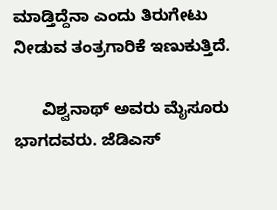ಮಾಡ್ತಿದ್ದೆನಾ ಎಂದು ತಿರುಗೇಟು ನೀಡುವ ತಂತ್ರಗಾರಿಕೆ ಇಣುಕುತ್ತಿದೆ.

      ವಿಶ್ವನಾಥ್ ಅವರು ಮೈಸೂರು ಭಾಗದವರು. ಜೆಡಿಎಸ್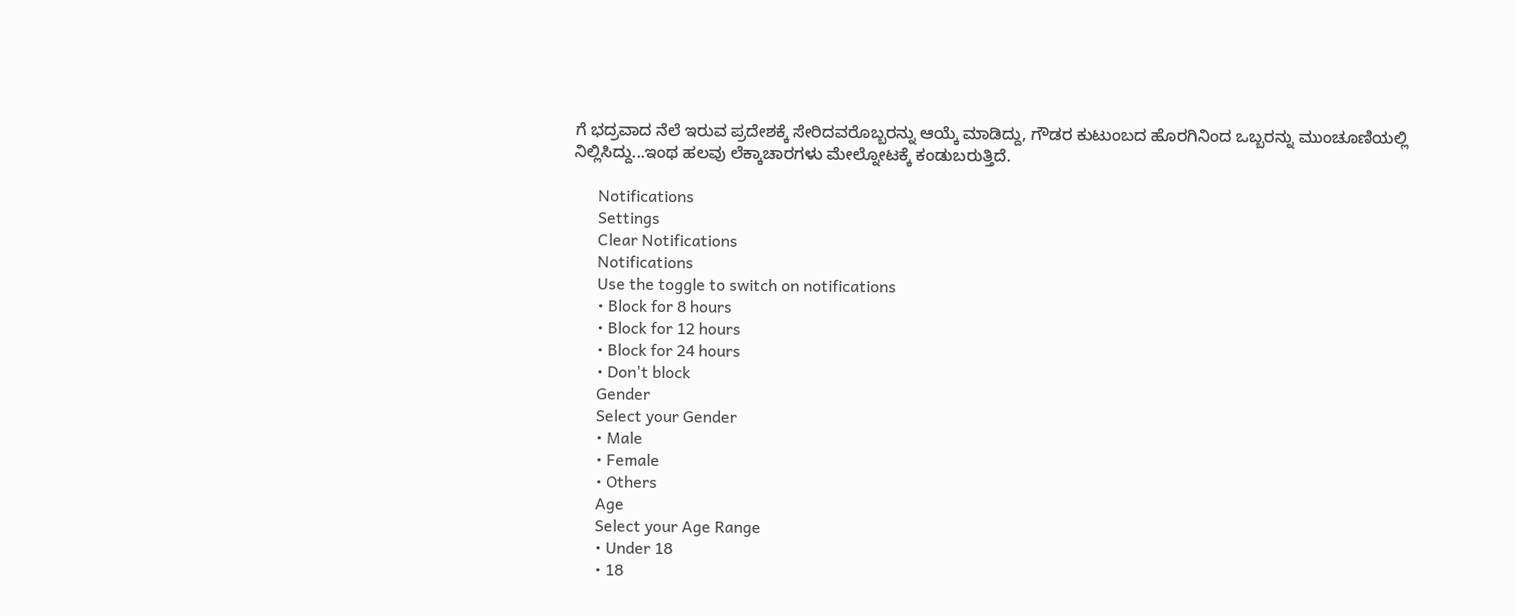ಗೆ ಭದ್ರವಾದ ನೆಲೆ ಇರುವ ಪ್ರದೇಶಕ್ಕೆ ಸೇರಿದವರೊಬ್ಬರನ್ನು ಆಯ್ಕೆ ಮಾಡಿದ್ದು, ಗೌಡರ ಕುಟುಂಬದ ಹೊರಗಿನಿಂದ ಒಬ್ಬರನ್ನು ಮುಂಚೂಣಿಯಲ್ಲಿ ನಿಲ್ಲಿಸಿದ್ದು...ಇಂಥ ಹಲವು ಲೆಕ್ಕಾಚಾರಗಳು ಮೇಲ್ನೋಟಕ್ಕೆ ಕಂಡುಬರುತ್ತಿದೆ.

      Notifications
      Settings
      Clear Notifications
      Notifications
      Use the toggle to switch on notifications
      • Block for 8 hours
      • Block for 12 hours
      • Block for 24 hours
      • Don't block
      Gender
      Select your Gender
      • Male
      • Female
      • Others
      Age
      Select your Age Range
      • Under 18
      • 18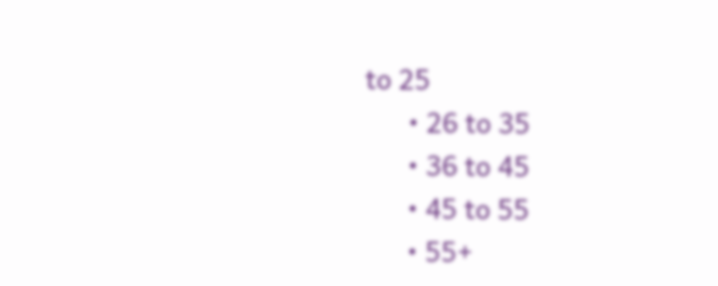to 25
      • 26 to 35
      • 36 to 45
      • 45 to 55
      • 55+